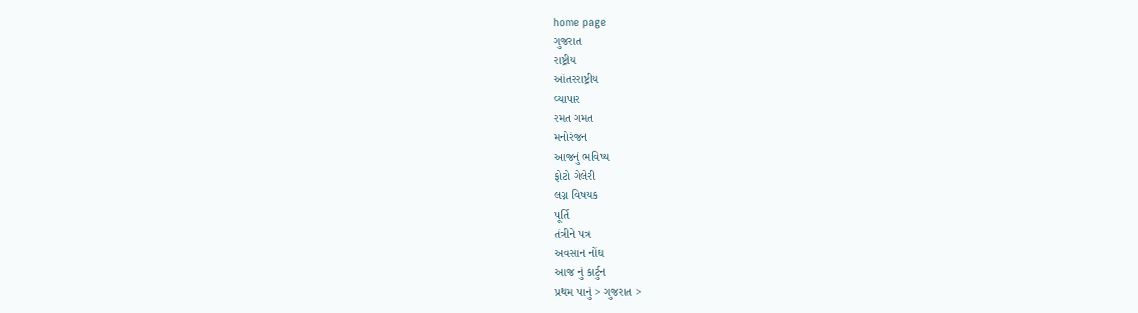home page
ગુજરાત
રાષ્ટ્રીય
આંતરરાષ્ટ્રીય
વ્યાપાર
રમત ગમત
મનોરંજન
આજનું ભવિષ્ય
ફોટો ગેલેરી
લગ્ન વિષયક
પૂર્તિ
તંત્રીને પત્ર
અવસાન નોંઘ
આજ નું કાર્ટુન
પ્રથમ પાનું > ગુજરાત >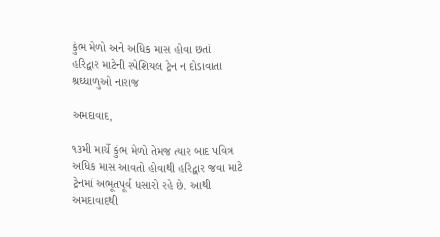કુંભ મેળો અને અધિક માસ હોવા છતાં
હરિદ્વાર માટેની સ્પેશિયલ ટ્રેન ન દોડાવાતા શ્રઘ્ધાળુઓ નારાજ

અમદાવાદ,

૧૩મી માર્ચે કુંભ મેળો તેમજ ત્યાર બાદ પવિત્ર અધિક માસ આવતો હોવાથી હરિદ્વાર જવા માટે ટ્રેનમાં અભૂતપૂર્વ ધસારો રહે છે. આથી અમદાવાદથી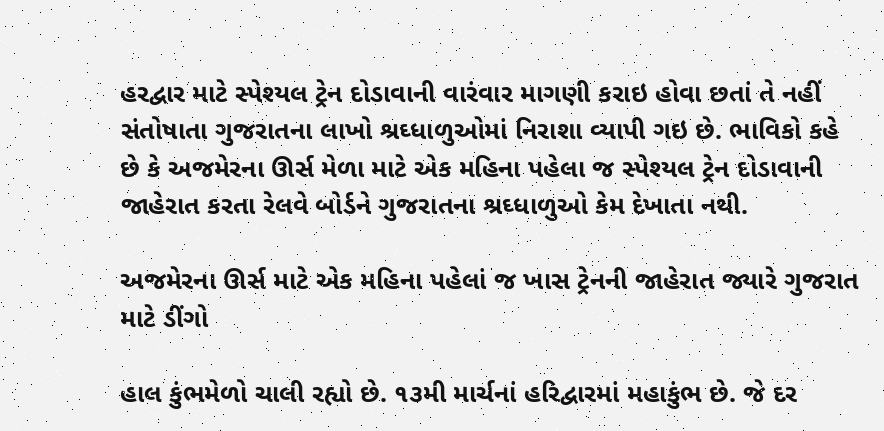હરદ્વાર માટે સ્પેશ્યલ ટ્રેન દોડાવાની વારંવાર માગણી કરાઇ હોવા છતાં તે નહીં સંતોષાતા ગુજરાતના લાખો શ્રઘ્ધાળુઓમાં નિરાશા વ્યાપી ગઇ છે. ભાવિકો કહે છે કે અજમેરના ઊર્સ મેળા માટે એક મહિના પહેલા જ સ્પેશ્યલ ટ્રેન દોડાવાની જાહેરાત કરતા રેલવે બોર્ડને ગુજરાતના શ્રઘ્ધાળુઓ કેમ દેખાતા નથી.

અજમેરના ઊર્સ માટે એક મહિના પહેલાં જ ખાસ ટ્રેનની જાહેરાત જ્યારે ગુજરાત માટે ડીંગો

હાલ કુંભમેળો ચાલી રહ્યો છે. ૧૩મી માર્ચનાં હરિદ્વારમાં મહાકુંભ છે. જે દર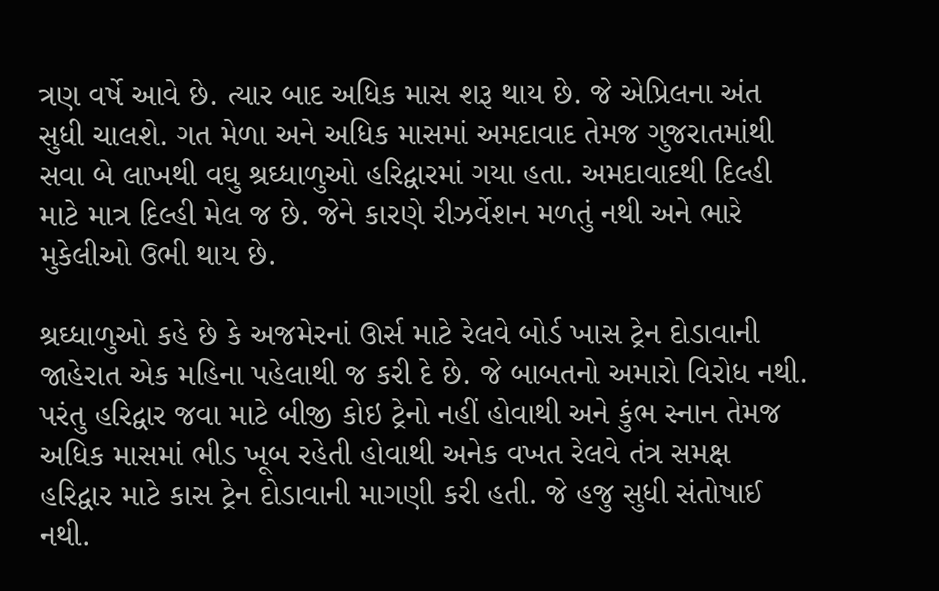ત્રણ વર્ષે આવે છે. ત્યાર બાદ અધિક માસ શરૂ થાય છે. જે એપ્રિલના અંત સુધી ચાલશે. ગત મેળા અને અધિક માસમાં અમદાવાદ તેમજ ગુજરાતમાંથી સવા બે લાખથી વઘુ શ્રઘ્ધાળુઓ હરિદ્વારમાં ગયા હતા. અમદાવાદથી દિલ્હી માટે માત્ર દિલ્હી મેલ જ છે. જેને કારણે રીઝર્વેશન મળતું નથી અને ભારે મુકેલીઓ ઉભી થાય છે.

શ્રઘ્ધાળુઓ કહે છે કે અજમેરનાં ઊર્સ માટે રેલવે બોર્ડ ખાસ ટ્રેન દોડાવાની જાહેરાત એક મહિના પહેલાથી જ કરી દે છે. જે બાબતનો અમારો વિરોધ નથી. પરંતુ હરિદ્વાર જવા માટે બીજી કોઇ ટ્રેનો નહીં હોવાથી અને કુંભ સ્નાન તેમજ અધિક માસમાં ભીડ ખૂબ રહેતી હોવાથી અનેક વખત રેલવે તંત્ર સમક્ષ હરિદ્વાર માટે કાસ ટ્રેન દોડાવાની માગણી કરી હતી. જે હજુ સુધી સંતોષાઈ નથી.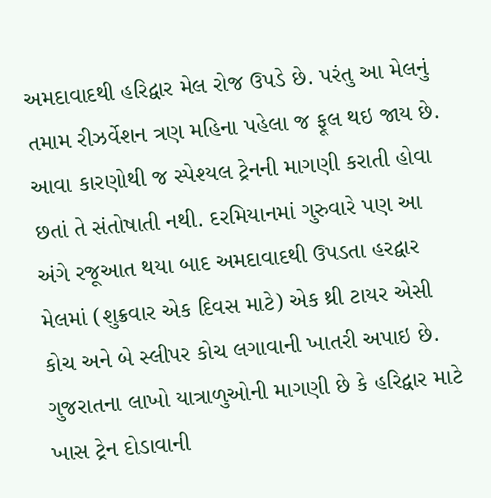અમદાવાદથી હરિદ્વાર મેલ રોજ ઉપડે છે. પરંતુ આ મેલનું તમામ રીઝર્વેશન ત્રણ મહિના પહેલા જ ફૂલ થઇ જાય છે. આવા કારણોથી જ સ્પેશ્યલ ટ્રેનની માગણી કરાતી હોવા છતાં તે સંતોષાતી નથી. દરમિયાનમાં ગુરુવારે પણ આ અંગે રજૂઆત થયા બાદ અમદાવાદથી ઉપડતા હરદ્વાર મેલમાં (શુક્રવાર એક દિવસ માટે) એક થ્રી ટાયર એસી કોચ અને બે સ્લીપર કોચ લગાવાની ખાતરી અપાઇ છે. ગુજરાતના લાખો યાત્રાળુઓની માગણી છે કે હરિદ્વાર માટે ખાસ ટ્રેન દોડાવાની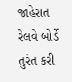જાહેરાત રેલવે બોર્ડે તુરંત કરી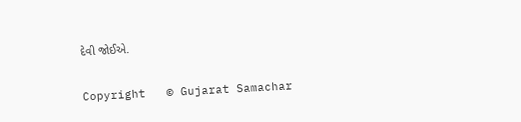દેવી જોઈએ.

Copyright   © Gujarat Samachar